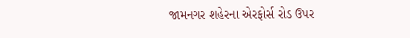જામનગર શહેરના એરફોર્સ રોડ ઉપર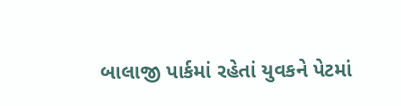બાલાજી પાર્કમાં રહેતાં યુવકને પેટમાં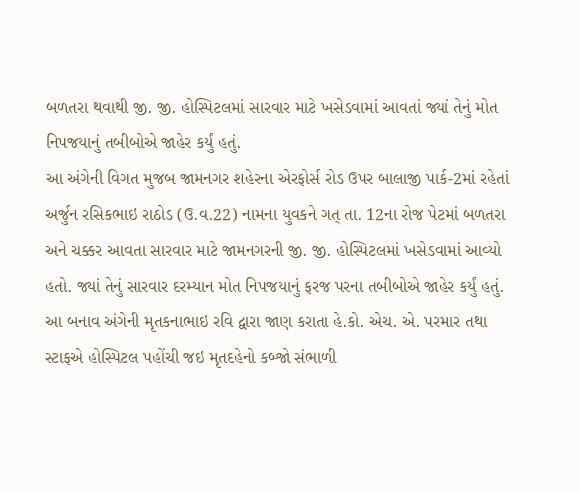બળતરા થવાથી જી. જી. હોસ્પિટલમાં સારવાર માટે ખસેડવામાં આવતાં જ્યાં તેનું મોત નિપજયાનું તબીબોએ જાહેર કર્યું હતું.
આ અંગેની વિગત મુજબ જામનગર શહેરના એરફોર્સ રોડ ઉપર બાલાજી પાર્ક-2માં રહેતાં અર્જુન રસિકભાઇ રાઠોડ (ઉ.વ.22) નામના યુવકને ગત્ તા. 12ના રોજ પેટમાં બળતરા અને ચક્કર આવતા સારવાર માટે જામનગરની જી. જી. હોસ્પિટલમાં ખસેડવામાં આવ્યો હતો. જ્યાં તેનું સારવાર દરમ્યાન મોત નિપજયાનું ફરજ પરના તબીબોએ જાહેર કર્યું હતું. આ બનાવ અંગેની મૃતકનાભાઇ રવિ દ્વારા જાણ કરાતા હે.કો. એચ. એ. પરમાર તથા સ્ટાફએ હોસ્પિટલ પહોંચી જઇ મૃતદહેનો કબ્જો સંભાળી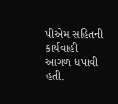પીએમ સહિતની કાર્યવાહી આગળ ધપાવી હતી.